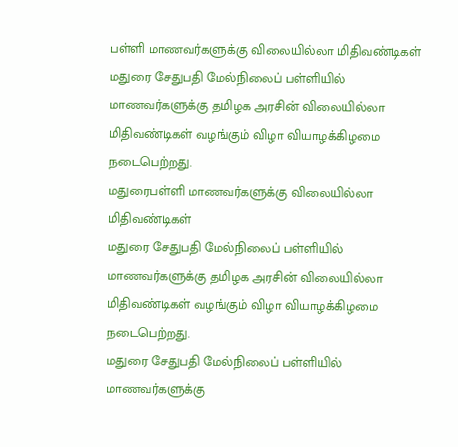பள்ளி மாணவர்களுக்கு விலையில்லா மிதிவண்டிகள்
மதுரை சேதுபதி மேல்நிலைப் பள்ளியில் மாணவர்களுக்கு தமிழக அரசின் விலையில்லா மிதிவண்டிகள் வழங்கும் விழா வியாழக்கிழமை நடைபெற்றது.
மதுரைபள்ளி மாணவர்களுக்கு விலையில்லா மிதிவண்டிகள்
மதுரை சேதுபதி மேல்நிலைப் பள்ளியில் மாணவர்களுக்கு தமிழக அரசின் விலையில்லா மிதிவண்டிகள் வழங்கும் விழா வியாழக்கிழமை நடைபெற்றது.
மதுரை சேதுபதி மேல்நிலைப் பள்ளியில் மாணவர்களுக்கு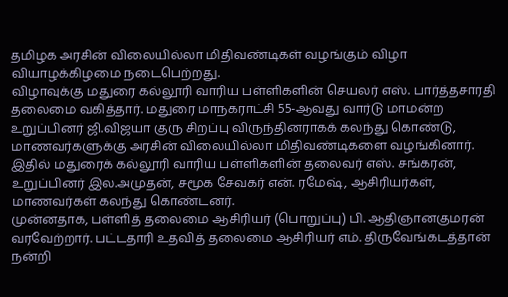தமிழக அரசின் விலையில்லா மிதிவண்டிகள் வழங்கும் விழா வியாழக்கிழமை நடைபெற்றது.
விழாவுக்கு மதுரை கல்லூரி வாரிய பள்ளிகளின் செயலர் எஸ். பார்த்தசாரதி தலைமை வகித்தார். மதுரை மாநகராட்சி 55-ஆவது வார்டு மாமன்ற உறுப்பினர் ஜி.விஜயா குரு சிறப்பு விருந்தினராகக் கலந்து கொண்டு, மாணவர்களுக்கு அரசின் விலையில்லா மிதிவண்டிகளை வழங்கினார்.
இதில் மதுரைக் கல்லூரி வாரிய பள்ளிகளின் தலைவர் எஸ். சங்கரன், உறுப்பினர் இல.அமுதன், சமூக சேவகர் என். ரமேஷ், ஆசிரியர்கள், மாணவர்கள் கலந்து கொண்டனர்.
முன்னதாக, பள்ளித் தலைமை ஆசிரியர் (பொறுப்பு) பி. ஆதிஞானகுமரன் வரவேற்றார். பட்டதாரி உதவித் தலைமை ஆசிரியர் எம். திருவேங்கடத்தான் நன்றி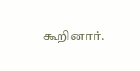கூறினார்.